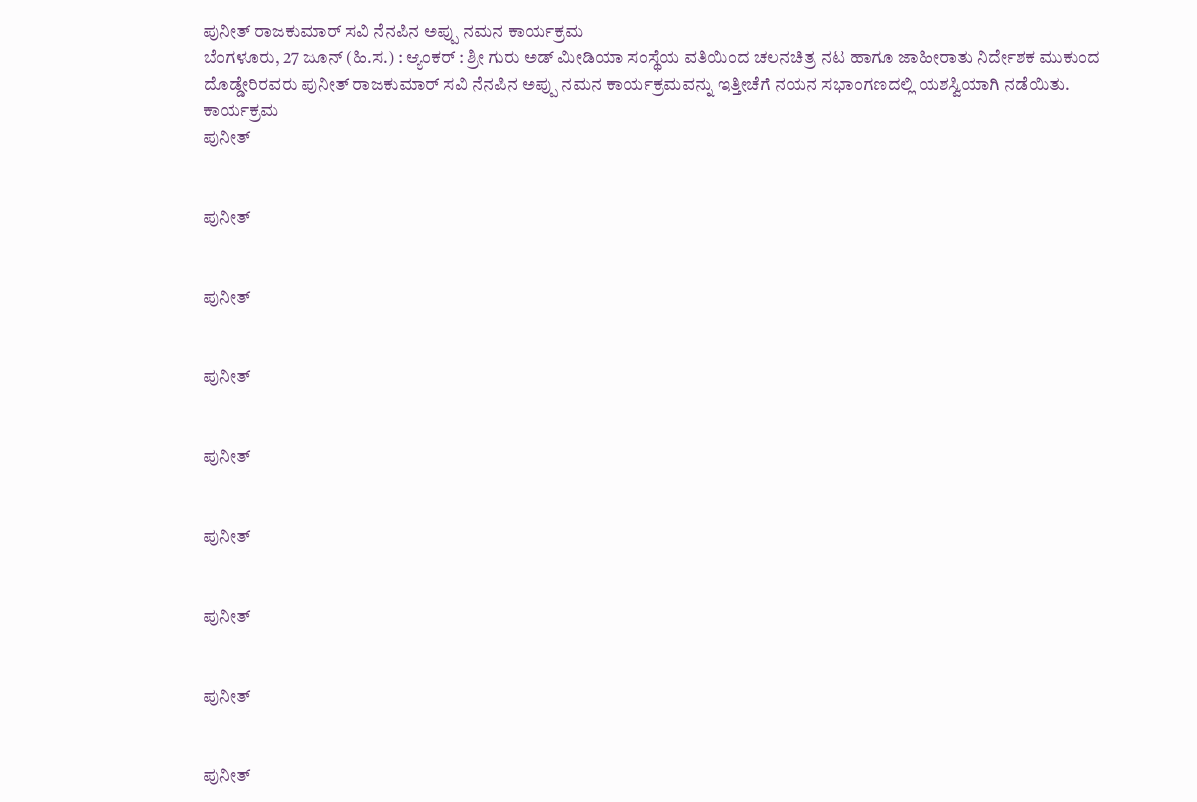ಪುನೀತ್ ರಾಜಕುಮಾರ್ ಸವಿ ನೆನಪಿನ ಅಪ್ಪು ನಮನ ಕಾರ್ಯಕ್ರಮ
ಬೆಂಗಳೂರು, 27 ಜೂನ್ (ಹಿ.ಸ.) : ಆ್ಯಂಕರ್ : ಶ್ರೀ ಗುರು ಅಡ್ ಮೀಡಿಯಾ ಸಂಸ್ಥೆಯ ವತಿಯಿಂದ ಚಲನಚಿತ್ರ ನಟ ಹಾಗೂ ಜಾಹೀರಾತು ನಿರ್ದೇಶಕ ಮುಕುಂದ ದೊಡ್ಡೇರಿರವರು ಪುನೀತ್ ರಾಜಕುಮಾರ್ ಸವಿ ನೆನಪಿನ ಅಪ್ಪು ನಮನ ಕಾರ್ಯಕ್ರಮವನ್ನು ಇತ್ತೀಚೆಗೆ ನಯನ ಸಭಾಂಗಣದಲ್ಲಿ ಯಶಸ್ವಿಯಾಗಿ ನಡೆಯಿತು. ಕಾರ್ಯಕ್ರಮ
ಪುನೀತ್


ಪುನೀತ್


ಪುನೀತ್


ಪುನೀತ್


ಪುನೀತ್


ಪುನೀತ್


ಪುನೀತ್


ಪುನೀತ್


ಪುನೀತ್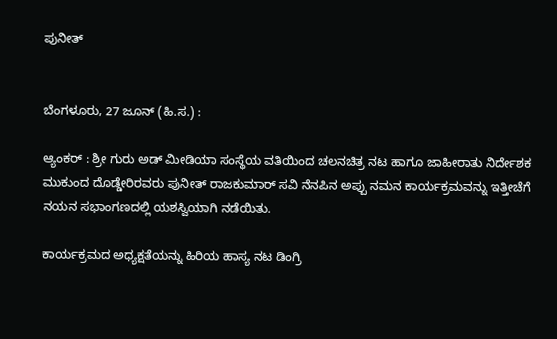ಪುನೀತ್


ಬೆಂಗಳೂರು, 27 ಜೂನ್ (ಹಿ.ಸ.) :

ಆ್ಯಂಕರ್ : ಶ್ರೀ ಗುರು ಅಡ್ ಮೀಡಿಯಾ ಸಂಸ್ಥೆಯ ವತಿಯಿಂದ ಚಲನಚಿತ್ರ ನಟ ಹಾಗೂ ಜಾಹೀರಾತು ನಿರ್ದೇಶಕ ಮುಕುಂದ ದೊಡ್ಡೇರಿರವರು ಪುನೀತ್ ರಾಜಕುಮಾರ್ ಸವಿ ನೆನಪಿನ ಅಪ್ಪು ನಮನ ಕಾರ್ಯಕ್ರಮವನ್ನು ಇತ್ತೀಚೆಗೆ ನಯನ ಸಭಾಂಗಣದಲ್ಲಿ ಯಶಸ್ವಿಯಾಗಿ ನಡೆಯಿತು.

ಕಾರ್ಯಕ್ರಮದ ಅಧ್ಯಕ್ಷತೆಯನ್ನು ಹಿರಿಯ ಹಾಸ್ಯ ನಟ ಡಿಂಗ್ರಿ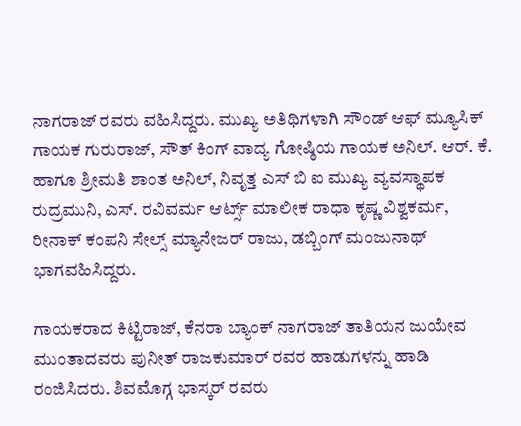ನಾಗರಾಜ್ ರವರು ವಹಿಸಿದ್ದರು. ಮುಖ್ಯ ಅತಿಥಿಗಳಾಗಿ ಸೌಂಡ್ ಆಫ್ ಮ್ಯೂಸಿಕ್ ಗಾಯಕ ಗುರುರಾಜ್, ಸೌತ್ ಕಿಂಗ್ ವಾದ್ಯ ಗೋಷ್ಠಿಯ ಗಾಯಕ ಅನಿಲ್. ಆರ್. ಕೆ. ಹಾಗೂ ಶ್ರೀಮತಿ ಶಾಂತ ಅನಿಲ್, ನಿವೃತ್ತ ಎಸ್ ಬಿ ಐ ಮುಖ್ಯ ವ್ಯವಸ್ಥಾಪಕ ರುದ್ರಮುನಿ, ಎಸ್. ರವಿವರ್ಮ ಆರ್ಟ್ಸ್ ಮಾಲೀಕ ರಾಧಾ ಕೃಷ್ಣ ವಿಶ್ವಕರ್ಮ, ರೀನಾಕ್ ಕಂಪನಿ ಸೇಲ್ಸ್ ಮ್ಯಾನೇಜರ್ ರಾಜು, ಡಬ್ಬಿಂಗ್ ಮಂಜುನಾಥ್ ಭಾಗವಹಿಸಿದ್ದರು.

ಗಾಯಕರಾದ ಕಿಟ್ಟಿರಾಜ್, ಕೆನರಾ ಬ್ಯಾಂಕ್ ನಾಗರಾಜ್ ತಾತಿಯನ ಜುಯೇವ ಮುಂತಾದವರು ಪುನೀತ್ ರಾಜಕುಮಾರ್ ರವರ ಹಾಡುಗಳನ್ನು ಹಾಡಿ ರಂಜಿಸಿದರು. ಶಿವಮೊಗ್ಗ ಭಾಸ್ಕರ್ ರವರು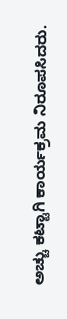ಅಚ್ಚು ಕಟ್ಟಾಗಿ ಕಾರ್ಯಕ್ರಮ ನಿರೂಪಸಿದರು.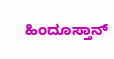ಹಿಂದೂಸ್ತಾನ್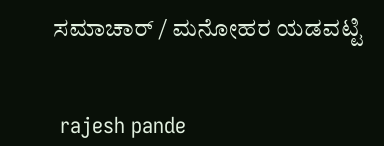ಸಮಾಚಾರ್ / ಮನೋಹರ ಯಡವಟ್ಟಿ


 rajesh pande